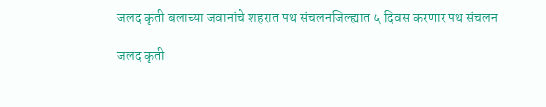जलद कृती बलाच्या जवानांचे शहरात पथ संचलनजिल्ह्यात ५ दिवस करणार पथ संचलन

जलद कृती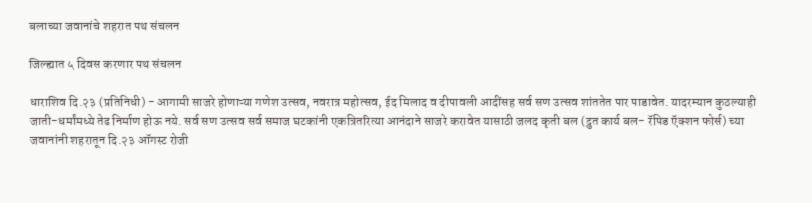बलाच्या जवानांचे शहरात पथ संचलन

जिल्ह्यात ५ दिवस करणार पथ संचलन

धाराशिव दि.२३ (प्रतिनिधी) - आगामी साजरे होणाऱ्या गणेश उत्सव, नवरात्र महोत्सव, ईद मिलाद व दीपावली आदींसह सर्व सण उत्सव शांततेत पार पाडावेत. यादरम्यान कुठल्याही जाती-धर्मांमध्ये तेढ निर्माण होऊ नये. सर्व सण उत्सव सर्व समाज घटकांनी एकत्रितरित्या आनंदाने साजरे करावेत यासाठी जलद कृती बल (द्रुत कार्य बल- रॅपिड ऍक्शन फोर्स) च्या जवानांनी शहरातून दि.२३ ऑगस्ट रोजी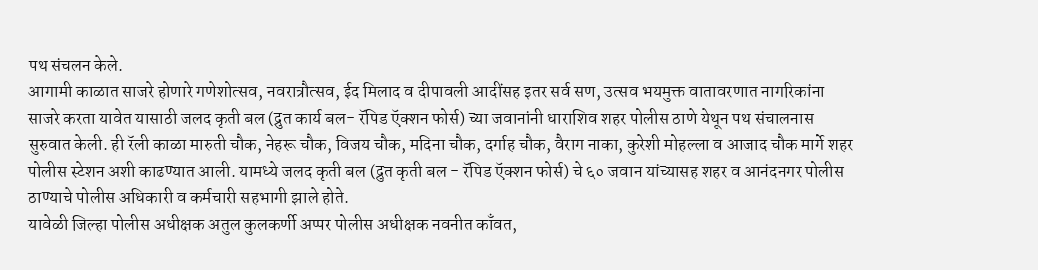पथ संचलन केले.
आगामी काळात साजरे होणारे गणेशोत्सव, नवरात्रौत्सव, ईद मिलाद व दीपावली आदींसह इतर सर्व सण, उत्सव भयमुक्त वातावरणात नागरिकांना साजरे करता यावेत यासाठी जलद कृती बल (द्रुत कार्य बल- रॅपिड ऍक्शन फोर्स) च्या जवानांनी धाराशिव शहर पोलीस ठाणे येथून पथ संचालनास सुरुवात केली. ही रॅली काळा मारुती चौक, नेहरू चौक, विजय चौक, मदिना चौक, दर्गाह चौक, वैराग नाका, कुरेशी मोहल्ला व आजाद चौक मार्गे शहर पोलीस स्टेशन अशी काढण्यात आली. यामध्ये जलद कृती बल (द्रुत कृती बल - रॅपिड ऍक्शन फोर्स) चे ६० जवान यांच्यासह शहर व आनंदनगर पोलीस ठाण्याचे पोलीस अधिकारी व कर्मचारी सहभागी झाले होते.
यावेळी जिल्हा पोलीस अधीक्षक अतुल कुलकर्णी अप्पर पोलीस अधीक्षक नवनीत काँवत,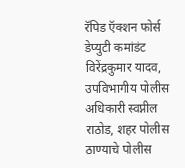रॅपिड ऍक्शन फोर्स डेप्युटी कमांडंट विरेंद्रकुमार यादव, उपविभागीय पोलीस अधिकारी स्वप्नील राठोड, शहर पोलीस ठाण्याचे पोलीस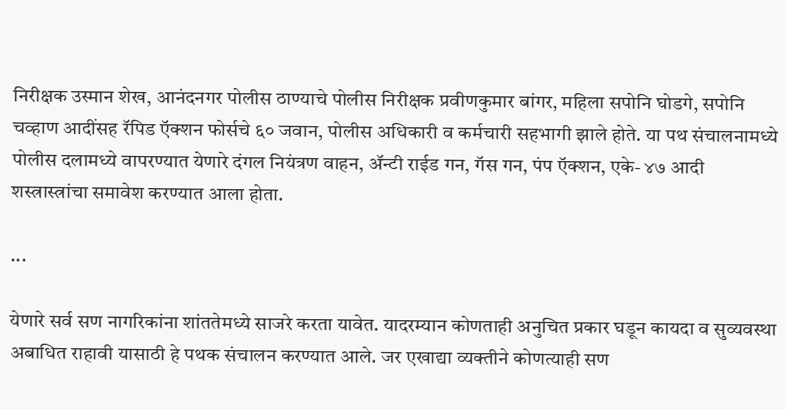निरीक्षक उस्मान शेख, आनंदनगर पोलीस ठाण्याचे पोलीस निरीक्षक प्रवीणकुमार बांगर, महिला सपोनि घोडगे, सपोनि चव्हाण आदींसह रॅपिड ऍक्शन फोर्सचे ६० जवान, पोलीस अधिकारी व कर्मचारी सहभागी झाले होते. या पथ संचालनामध्ये पोलीस दलामध्ये वापरण्यात येणारे दंगल नियंत्रण वाहन, ॲन्टी राईड गन, गॅस गन, पंप ऍक्शन, एके- ४७ आदी शस्त्रास्त्रांचा समावेश करण्यात आला होता.

...

येणारे सर्व सण नागरिकांना शांततेमध्ये साजरे करता यावेत. यादरम्यान कोणताही अनुचित प्रकार घडून कायदा व सुव्यवस्था अबाधित राहावी यासाठी हे पथक संचालन करण्यात आले. जर एखाद्या व्यक्तीने कोणत्याही सण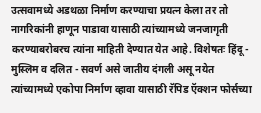उत्सवामध्ये अडथळा निर्माण करण्याचा प्रयत्न केला तर तो नागरिकांनी हाणून पाडावा यासाठी त्यांच्यामध्ये जनजागृती करण्याबरोबरच त्यांना माहिती देण्यात येत आहे. विशेषतः हिंदू - मुस्लिम व दलित - सवर्ण असे जातीय दंगली असू नयेत त्यांच्यामध्ये एकोपा निर्माण व्हावा यासाठी रॅपिड ऍक्शन फोर्सच्या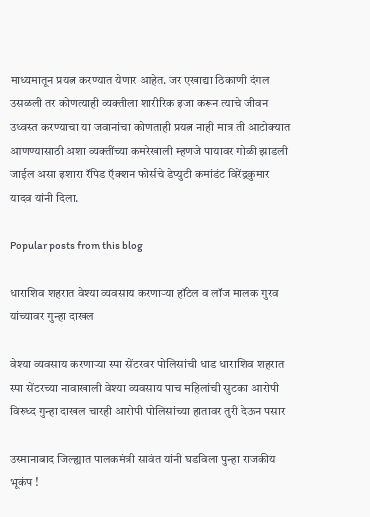माध्यमातून प्रयत्न करण्यात येणार आहेत. जर एखाद्या ठिकाणी दंगल उसळली तर कोणत्याही व्यक्तीला शारीरिक इजा करून त्याचे जीवन उध्वस्त करण्याचा या जवानांचा कोणताही प्रयत्न नाही मात्र ती आटोक्यात आणण्यासाठी अशा व्यक्तींच्या कमरेखाली म्हणजे पायावर गोळी झाडली जाईल असा इशारा रॅपिड ऍक्शन फोर्सचे डेप्युटी कमांडंट विरेंद्रकुमार यादव यांनी दिला.

Popular posts from this blog

धाराशिव शहरात वेश्या व्यवसाय करणाऱ्या हॉटेल व लॉज मालक गुरव यांच्यावर गुन्हा दाखल

वेश्या व्यवसाय करणाऱ्या स्पा सेंटरवर पोलिसांची धाड धाराशिव शहरात स्पा सेंटरच्या नावाखाली वेश्या व्यवसाय पाच महिलांची सुटका आरोपी विरुध्द गुन्हा दाखल चारही आरोपी पोलिसांच्या हातावर तुरी देऊन पसार

उस्मानाबाद जिल्ह्यात पालकमंत्री सावंत यांनी घडविला पुन्हा राजकीय भूकंप !